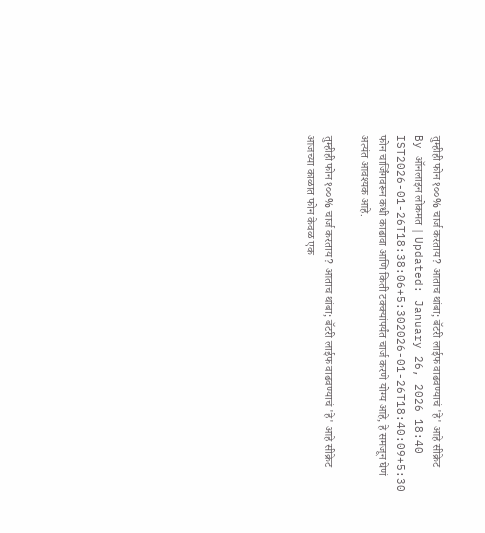तुम्हीही फोन १००% चार्ज करताय? आताच थांबा; बॅटरी लाईफ वाढवण्याचं 'हे' आहे सीक्रेट
By ऑनलाइन लोकमत | Updated: January 26, 2026 18:40 IST2026-01-26T18:38:06+5:302026-01-26T18:40:09+5:30
फोन चार्जिंगवरून कधी काढावा आणि किती टक्क्यांपर्यंत चार्ज करणे योग्य आहे, हे समजून घेणं अत्यंत आवश्यक आहे.

तुम्हीही फोन १००% चार्ज करताय? आताच थांबा; बॅटरी लाईफ वाढवण्याचं 'हे' आहे सीक्रेट
आजच्या काळात फोन केवळ एक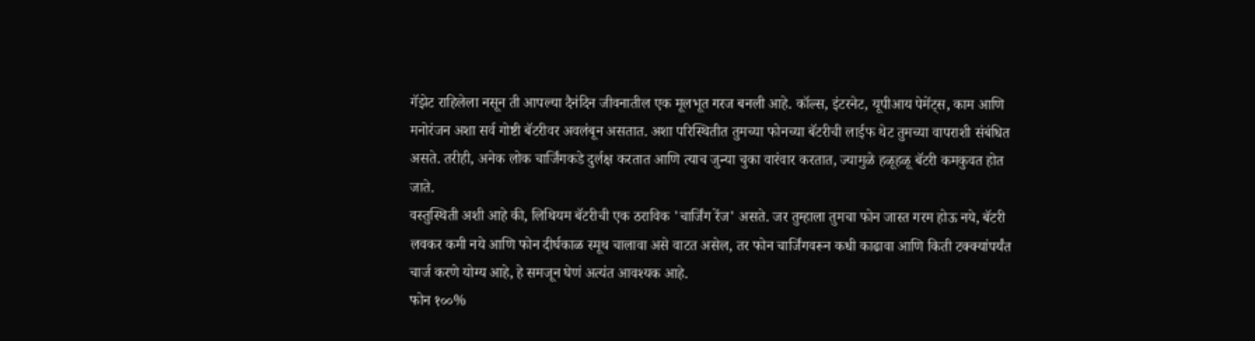गॅझेट राहिलेला नसून ती आपल्या दैनंदिन जीवनातील एक मूलभूत गरज बनली आहे. कॉल्स, इंटरनेट, यूपीआय पेमेंट्स, काम आणि मनोरंजन अशा सर्व गोष्टी बॅटरीवर अवलंबून असतात. अशा परिस्थितीत तुमच्या फोनच्या बॅटरीची लाईफ थेट तुमच्या वापराशी संबंधित असते. तरीही, अनेक लोक चार्जिंगकडे दुर्लक्ष करतात आणि त्याच जुन्या चुका वारंवार करतात, ज्यामुळे हळूहळू बॅटरी कमकुवत होत जाते.
वस्तुस्थिती अशी आहे की, लिथियम बॅटरीची एक ठराविक 'चार्जिंग रेंज' असते. जर तुम्हाला तुमचा फोन जास्त गरम होऊ नये, बॅटरी लवकर कमी नये आणि फोन दीर्घकाळ स्मूथ चालावा असे वाटत असेल, तर फोन चार्जिंगवरून कधी काढावा आणि किती टक्क्यांपर्यंत चार्ज करणे योग्य आहे, हे समजून घेणं अत्यंत आवश्यक आहे.
फोन १००%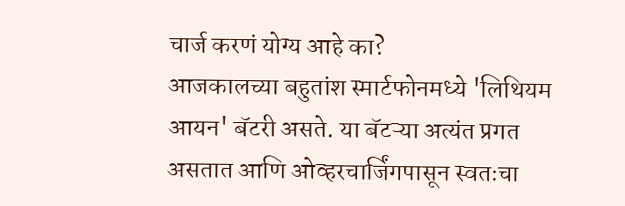चार्ज करणं योग्य आहे का?
आजकालच्या बहुतांश स्मार्टफोनमध्ये 'लिथियम आयन' बॅटरी असते. या बॅटऱ्या अत्यंत प्रगत असतात आणि ओव्हरचार्जिंगपासून स्वतःचा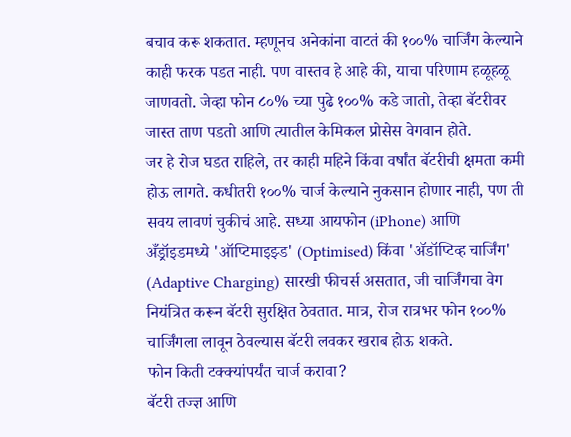बचाव करू शकतात. म्हणूनच अनेकांना वाटतं की १००% चार्जिंग केल्याने काही फरक पडत नाही. पण वास्तव हे आहे की, याचा परिणाम हळूहळू जाणवतो. जेव्हा फोन ८०% च्या पुढे १००% कडे जातो, तेव्हा बॅटरीवर जास्त ताण पडतो आणि त्यातील केमिकल प्रोसेस वेगवान होते.
जर हे रोज घडत राहिले, तर काही महिने किंवा वर्षांत बॅटरीची क्षमता कमी होऊ लागते. कधीतरी १००% चार्ज केल्याने नुकसान होणार नाही, पण ती सवय लावणं चुकीचं आहे. सध्या आयफोन (iPhone) आणि अँड्रॉइडमध्ये 'ऑप्टिमाइझ्ड' (Optimised) किंवा 'ॲडॉप्टिव्ह चार्जिंग' (Adaptive Charging) सारखी फीचर्स असतात, जी चार्जिंगचा वेग नियंत्रित करून बॅटरी सुरक्षित ठेवतात. मात्र, रोज रात्रभर फोन १००% चार्जिंगला लावून ठेवल्यास बॅटरी लवकर खराब होऊ शकते.
फोन किती टक्क्यांपर्यंत चार्ज करावा?
बॅटरी तज्ज्ञ आणि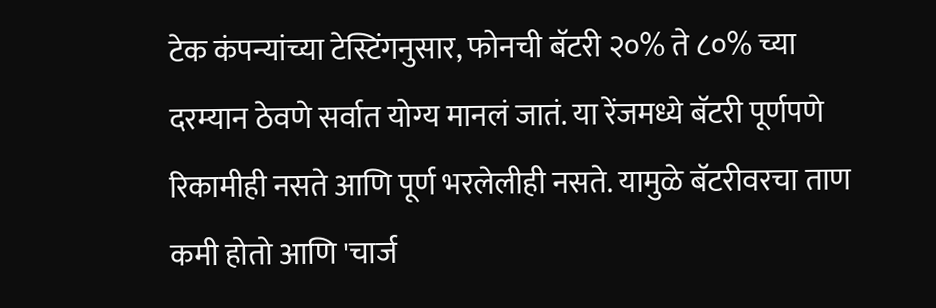टेक कंपन्यांच्या टेस्टिंगनुसार, फोनची बॅटरी २०% ते ८०% च्या दरम्यान ठेवणे सर्वात योग्य मानलं जातं. या रेंजमध्ये बॅटरी पूर्णपणे रिकामीही नसते आणि पूर्ण भरलेलीही नसते. यामुळे बॅटरीवरचा ताण कमी होतो आणि 'चार्ज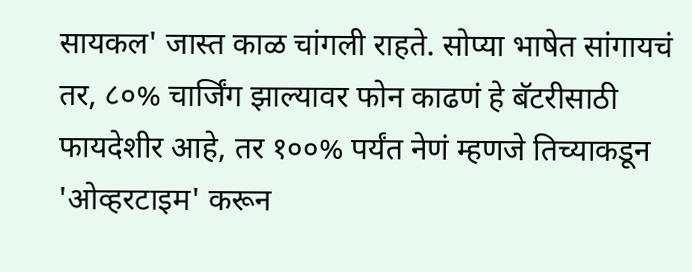सायकल' जास्त काळ चांगली राहते. सोप्या भाषेत सांगायचं तर, ८०% चार्जिंग झाल्यावर फोन काढणं हे बॅटरीसाठी फायदेशीर आहे, तर १००% पर्यंत नेणं म्हणजे तिच्याकडून 'ओव्हरटाइम' करून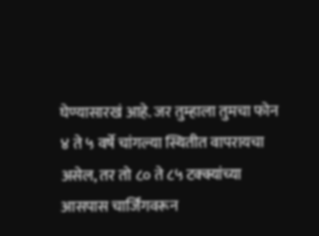घेण्यासारखं आहे. जर तुम्हाला तुमचा फोन ४ ते ५ वर्षे चांगल्या स्थितीत वापरायचा असेल, तर तो ८० ते ८५ टक्क्यांच्या आसपास चार्जिंगवरून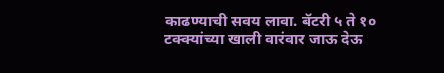काढण्याची सवय लावा. बॅटरी ५ ते १० टक्क्यांच्या खाली वारंवार जाऊ देऊ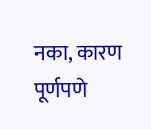नका, कारण पूर्णपणे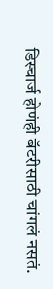डिस्चार्ज होणंही बॅटरीसाठी चांगलं नसतं.